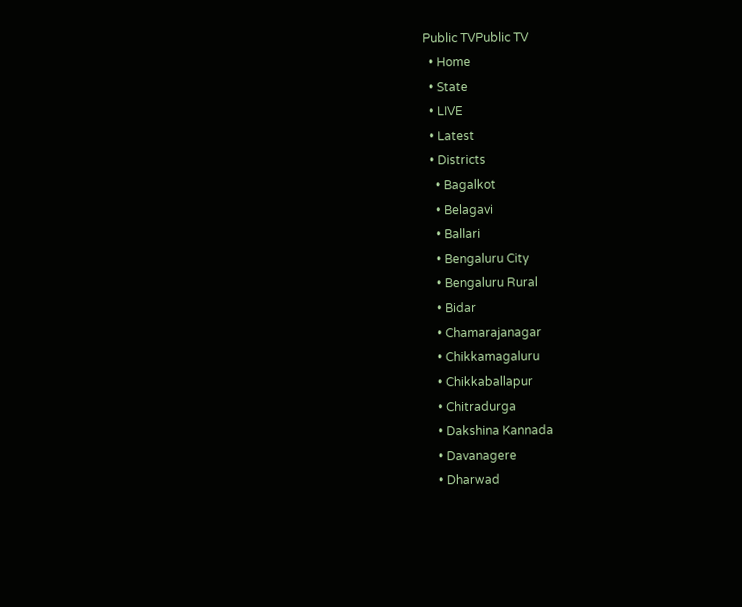Public TVPublic TV
  • Home
  • State
  • LIVE
  • Latest
  • Districts
    • Bagalkot
    • Belagavi
    • Ballari
    • Bengaluru City
    • Bengaluru Rural
    • Bidar
    • Chamarajanagar
    • Chikkamagaluru
    • Chikkaballapur
    • Chitradurga
    • Dakshina Kannada
    • Davanagere
    • Dharwad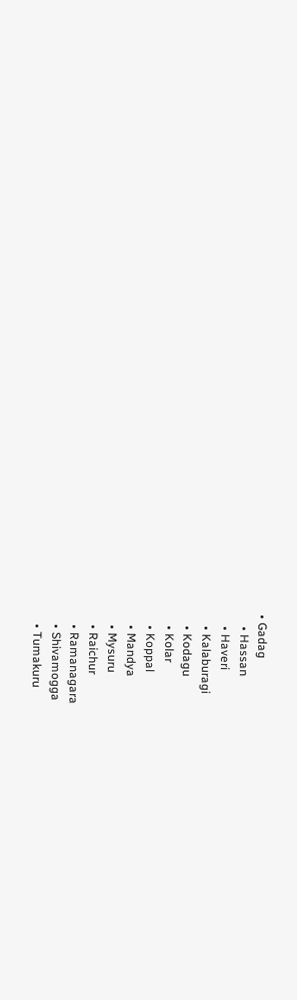• Gadag
    • Hassan
    • Haveri
    • Kalaburagi
    • Kodagu
    • Kolar
    • Koppal
    • Mandya
    • Mysuru
    • Raichur
    • Ramanagara
    • Shivamogga
    • Tumakuru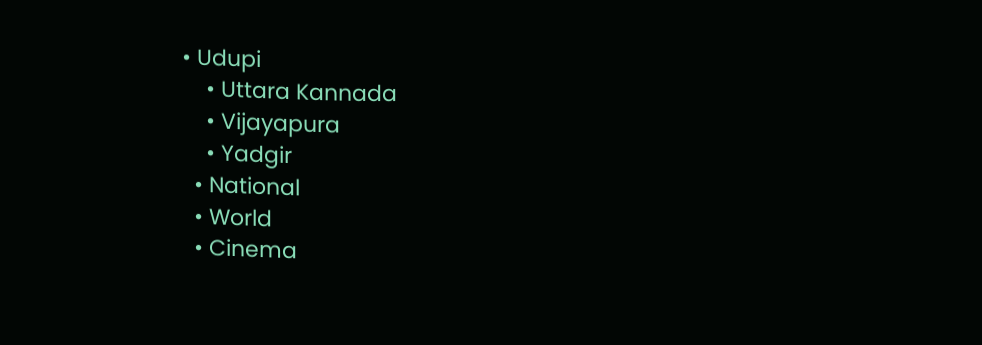• Udupi
    • Uttara Kannada
    • Vijayapura
    • Yadgir
  • National
  • World
  • Cinema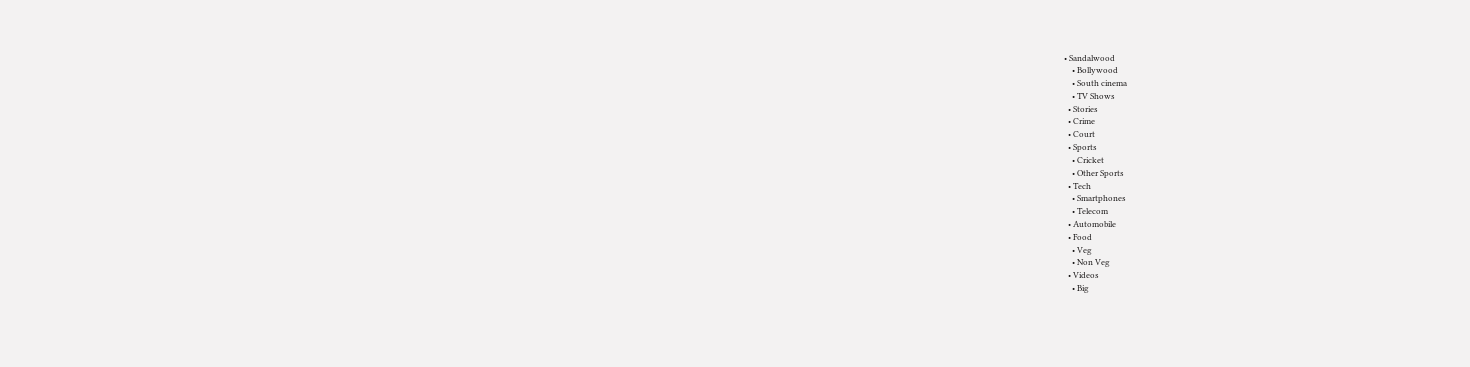• Sandalwood
    • Bollywood
    • South cinema
    • TV Shows
  • Stories
  • Crime
  • Court
  • Sports
    • Cricket
    • Other Sports
  • Tech
    • Smartphones
    • Telecom
  • Automobile
  • Food
    • Veg
    • Non Veg
  • Videos
    • Big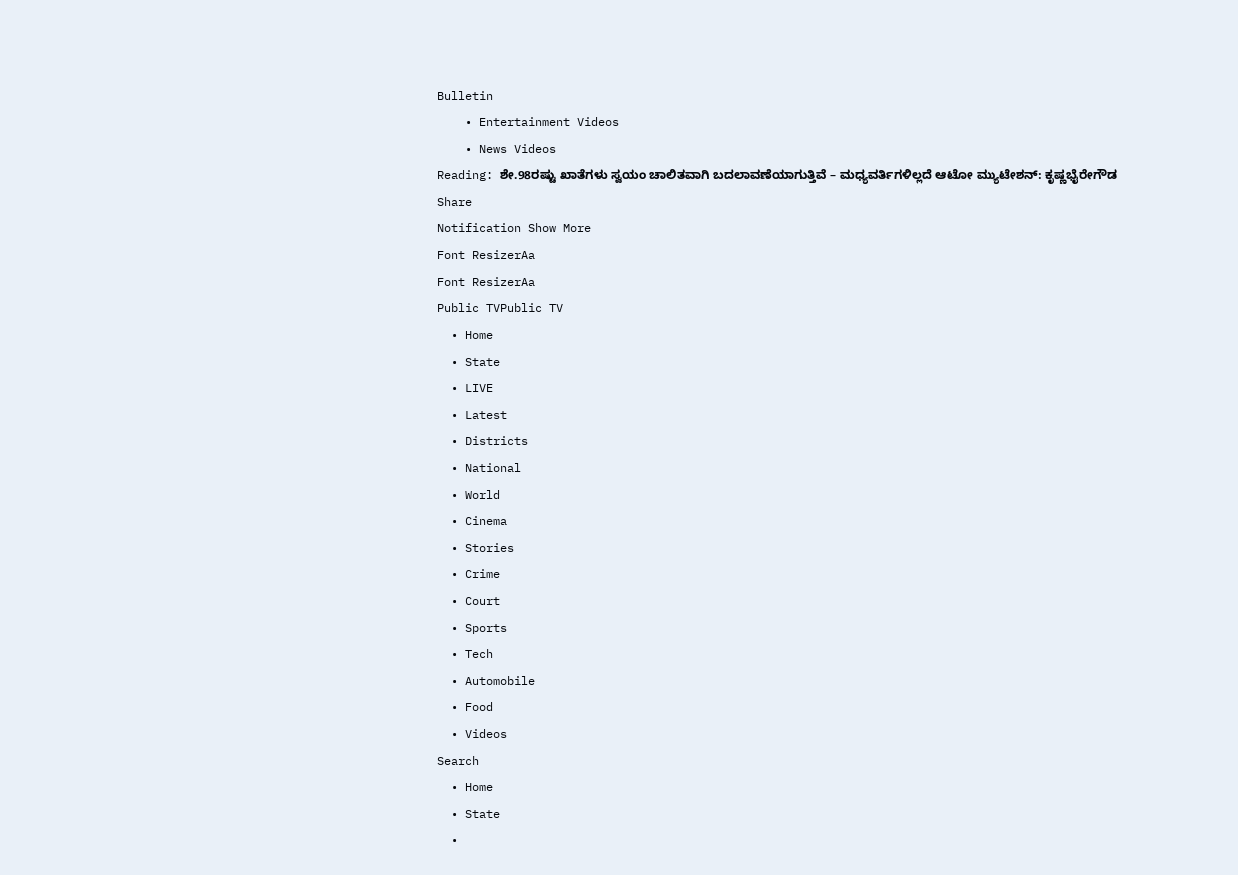Bulletin
    • Entertainment Videos
    • News Videos
Reading: ಶೇ.98ರಷ್ಟು ಖಾತೆಗಳು ಸ್ವಯಂ ಚಾಲಿತವಾಗಿ ಬದಲಾವಣೆಯಾಗುತ್ತಿವೆ – ಮಧ್ಯವರ್ತಿಗಳಿಲ್ಲದೆ ಆಟೋ ಮ್ಯುಟೇಶನ್: ಕೃಷ್ಣಭೈರೇಗೌಡ
Share
Notification Show More
Font ResizerAa
Font ResizerAa
Public TVPublic TV
  • Home
  • State
  • LIVE
  • Latest
  • Districts
  • National
  • World
  • Cinema
  • Stories
  • Crime
  • Court
  • Sports
  • Tech
  • Automobile
  • Food
  • Videos
Search
  • Home
  • State
  •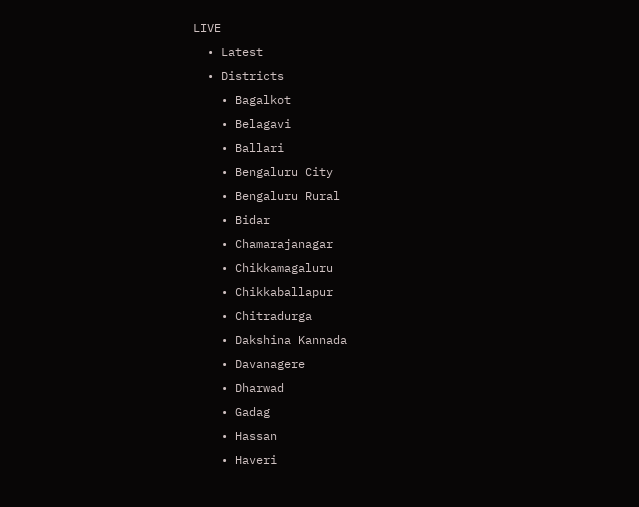LIVE
  • Latest
  • Districts
    • Bagalkot
    • Belagavi
    • Ballari
    • Bengaluru City
    • Bengaluru Rural
    • Bidar
    • Chamarajanagar
    • Chikkamagaluru
    • Chikkaballapur
    • Chitradurga
    • Dakshina Kannada
    • Davanagere
    • Dharwad
    • Gadag
    • Hassan
    • Haveri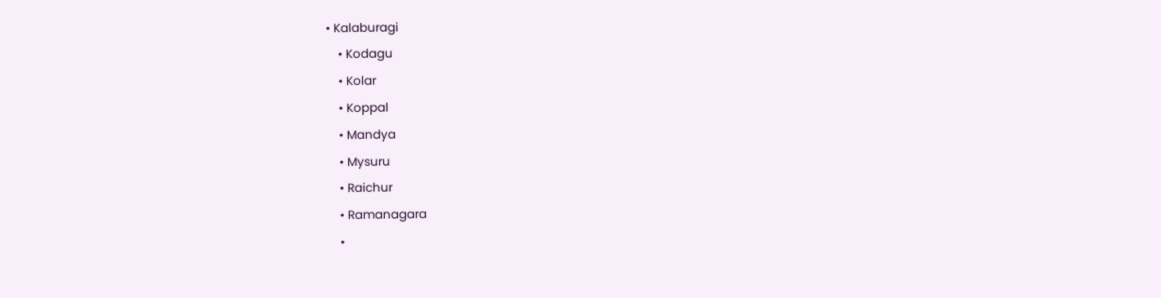• Kalaburagi
    • Kodagu
    • Kolar
    • Koppal
    • Mandya
    • Mysuru
    • Raichur
    • Ramanagara
    •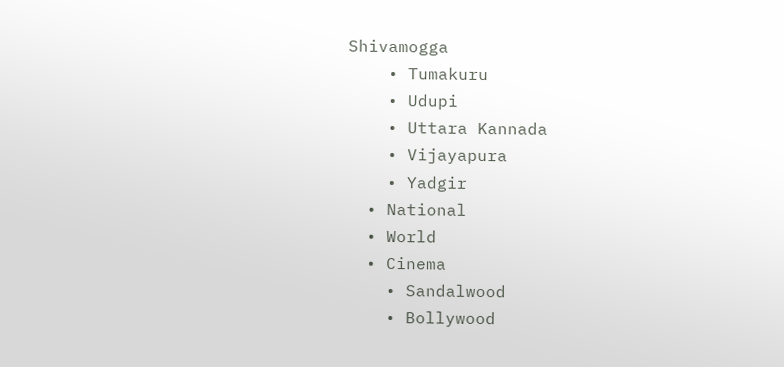Shivamogga
    • Tumakuru
    • Udupi
    • Uttara Kannada
    • Vijayapura
    • Yadgir
  • National
  • World
  • Cinema
    • Sandalwood
    • Bollywood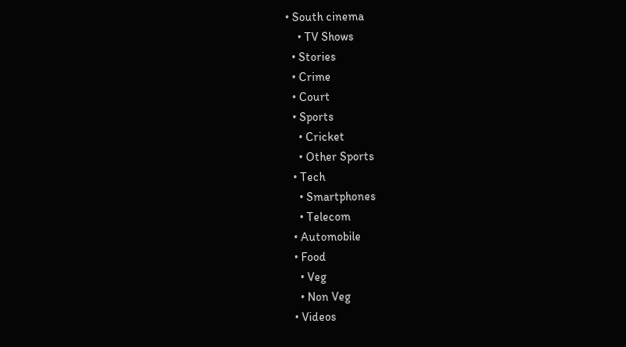• South cinema
    • TV Shows
  • Stories
  • Crime
  • Court
  • Sports
    • Cricket
    • Other Sports
  • Tech
    • Smartphones
    • Telecom
  • Automobile
  • Food
    • Veg
    • Non Veg
  • Videos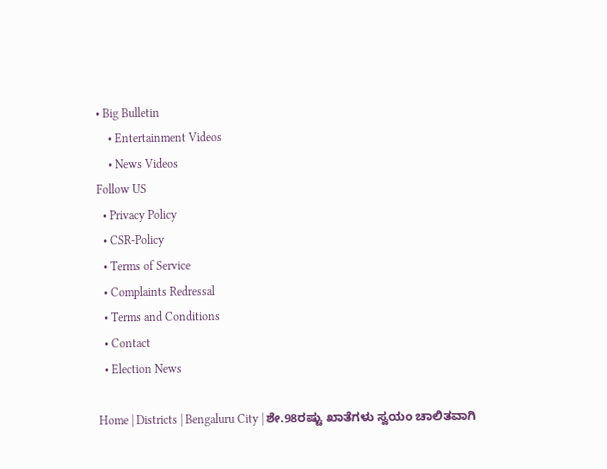• Big Bulletin
    • Entertainment Videos
    • News Videos
Follow US
  • Privacy Policy
  • CSR-Policy
  • Terms of Service
  • Complaints Redressal
  • Terms and Conditions
  • Contact
  • Election News

Home | Districts | Bengaluru City | ಶೇ.98ರಷ್ಟು ಖಾತೆಗಳು ಸ್ವಯಂ ಚಾಲಿತವಾಗಿ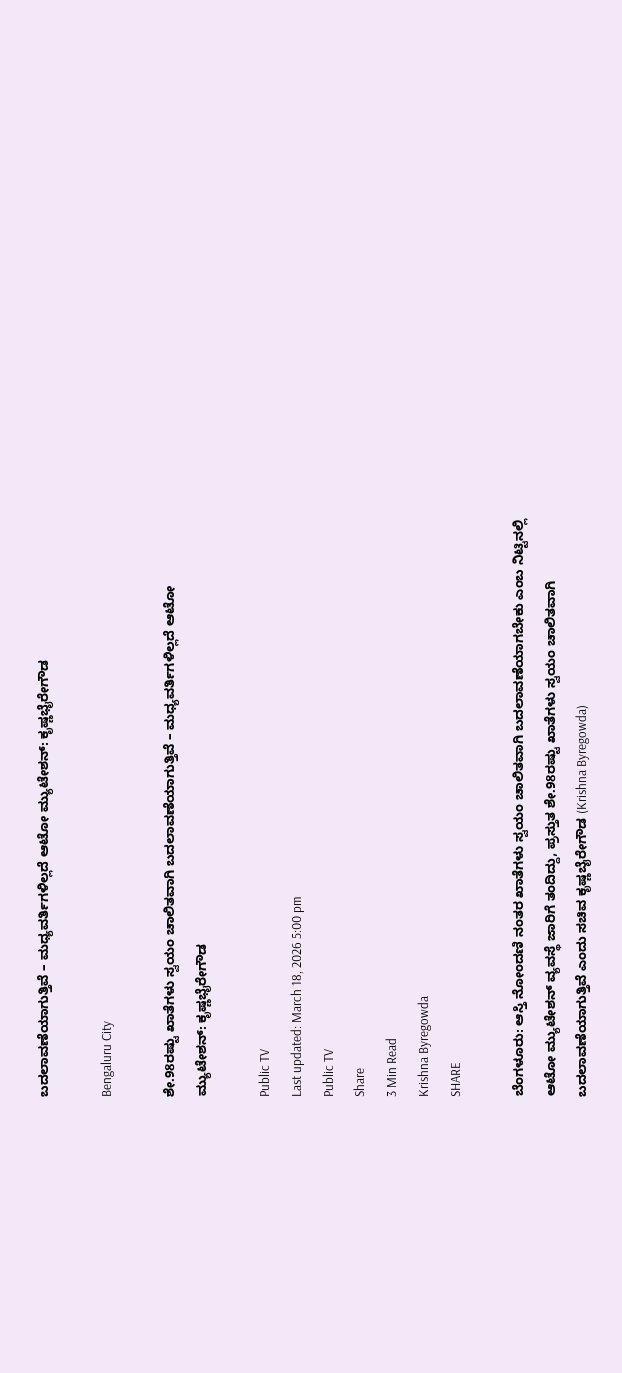ಬದಲಾವಣೆಯಾಗುತ್ತಿವೆ – ಮಧ್ಯವರ್ತಿಗಳಿಲ್ಲದೆ ಆಟೋ ಮ್ಯುಟೇಶನ್: ಕೃಷ್ಣಭೈರೇಗೌಡ

Bengaluru City

ಶೇ.98ರಷ್ಟು ಖಾತೆಗಳು ಸ್ವಯಂ ಚಾಲಿತವಾಗಿ ಬದಲಾವಣೆಯಾಗುತ್ತಿವೆ – ಮಧ್ಯವರ್ತಿಗಳಿಲ್ಲದೆ ಆಟೋ ಮ್ಯುಟೇಶನ್: ಕೃಷ್ಣಭೈರೇಗೌಡ

Public TV
Last updated: March 18, 2026 5:00 pm
Public TV
Share
3 Min Read
Krishna Byregowda
SHARE

ಬೆಂಗಳೂರು: ಆಸ್ತಿ ನೋಂದಣಿ ನಂತರ ಖಾತೆಗಳು ಸ್ವಯಂ ಚಾಲಿತವಾಗಿ ಬದಲಾವಣೆಯಾಗಬೇಕು ಎಂಬ ನಿಟ್ಟಿನಲ್ಲಿ ಆಟೋ ಮ್ಯುಟೇಶನ್ ವ್ಯವಸ್ಥೆ ಜಾರಿಗೆ ತಂದಿದ್ದು, ಪ್ರಸ್ತುತ ಶೇ.98ರಷ್ಟು ಖಾತೆಗಳು ಸ್ವಯಂ ಚಾಲಿತವಾಗಿ ಬದಲಾವಣೆಯಾಗುತ್ತಿವೆ ಎಂದು ಸಚಿವ ಕೃಷ್ಣಬೈರೇಗೌಡ (Krishna Byregowda)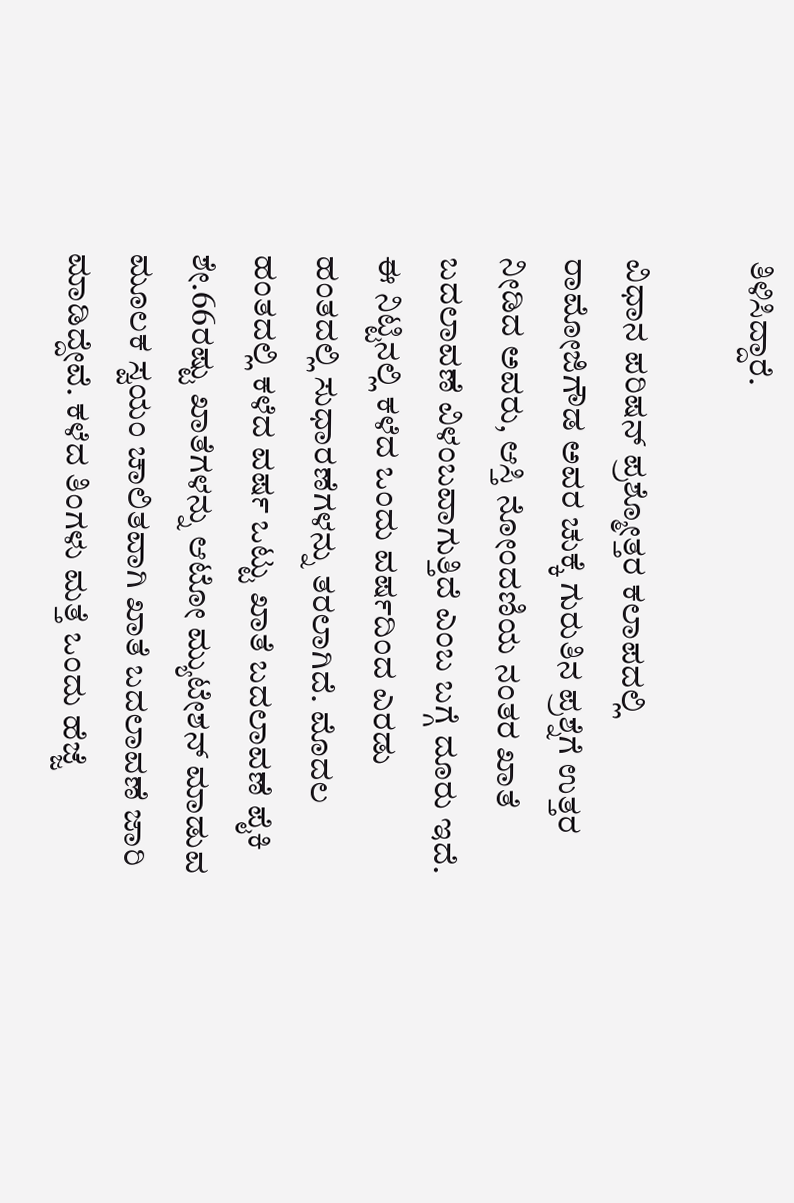ತಿಳಿಸಿದ್ದಾರೆ.

ವಿಧಾನ ಪರಿಷನ್ ಪ್ರಶ್ಮೋತ್ತರ ಕಲಾಪದಲ್ಲಿ ರಾಮೋಜಿಗೌಡ ಅವರ ಚುಕ್ಕೆ ಗುರುತಿನ ಪ್ರಶ್ನೆಗೆ ಉತ್ತರ ನೀಡಿದ ಅವರು, ಆಸ್ತಿ ನೋಂದಣಿಯ ನಂತರ ಖಾತೆ ಬದಲಾವಣೆ ವಿಳಂಬವಾಗುತ್ತಿದೆ ಎಂಬ ಬಗ್ಗೆ ದೂರು ಇದೆ. ಈ ನಿಟ್ಟಿನಲ್ಲಿ ಕಳೆದ ಒಂದು ವರ್ಷದಿಂದ ಎರಡು ಹಂತದಲ್ಲಿ ಸುಧಾರಣೆಗಳನ್ನು ತರಲಾಗಿದೆ. ಮೊದಲ ಹಂತದಲ್ಲಿ ಕಳೆದ ವರ್ಷ ಒಟ್ಟು ಖಾತೆ ಬದಲಾವಣೆ ಪೈಕಿ ಶೇ.66ರಷ್ಟು ಖಾತೆಗಳನ್ನು ಆಟೋ ಮ್ಯುಟೇಶನ್ ಮಾಡುವ ಮೂಲಕ ಸ್ವಯಂ ಚಾಲಿತವಾಗಿ ಖಾತೆ ಬದಲಾವಣೆ ಜಾರಿ ಮಾಡಿದ್ದೇವೆ. ಕಳೆದ ತಿಂಗಳು ಮತ್ತೆ ಒಂದು ಹೆಜ್ಜೆ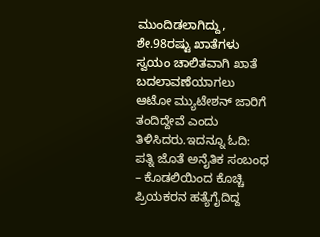ಮುಂದಿಡಲಾಗಿದ್ದು, ಶೇ.98ರಷ್ಟು ಖಾತೆಗಳು ಸ್ವಯಂ ಚಾಲಿತವಾಗಿ ಖಾತೆ ಬದಲಾವಣೆಯಾಗಲು ಆಟೋ ಮ್ಯುಟೇಶನ್ ಜಾರಿಗೆ ತಂದಿದ್ದೇವೆ ಎಂದು ತಿಳಿಸಿದರು.ಇದನ್ನೂ ಓದಿ: ಪತ್ನಿ ಜೊತೆ ಅನೈತಿಕ ಸಂಬಂಧ – ಕೊಡಲಿಯಿಂದ ಕೊಚ್ಚಿ ಪ್ರಿಯಕರನ ಹತ್ಯೆಗೈದಿದ್ದ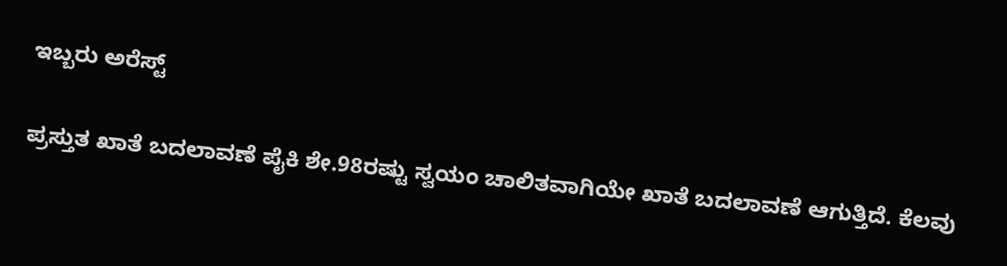ಇಬ್ಬರು ಅರೆಸ್ಟ್

ಪ್ರಸ್ತುತ ಖಾತೆ ಬದಲಾವಣೆ ಪೈಕಿ ಶೇ.98ರಷ್ಟು ಸ್ವಯಂ ಚಾಲಿತವಾಗಿಯೇ ಖಾತೆ ಬದಲಾವಣೆ ಆಗುತ್ತಿದೆ. ಕೆಲವು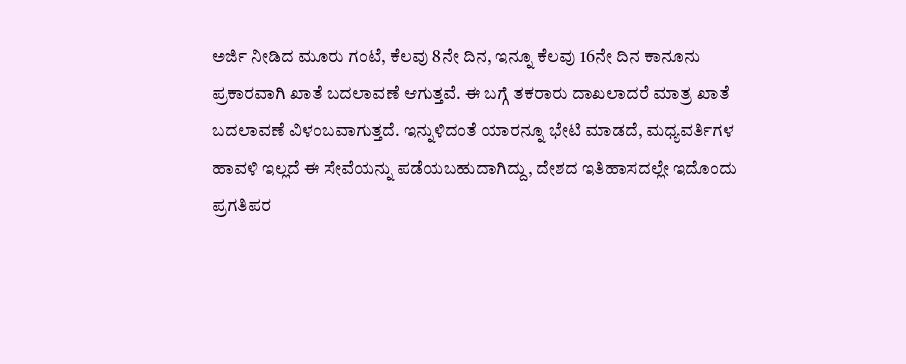ಅರ್ಜಿ ನೀಡಿದ ಮೂರು ಗಂಟೆ, ಕೆಲವು 8ನೇ ದಿನ, ಇನ್ನೂ ಕೆಲವು 16ನೇ ದಿನ ಕಾನೂನು ಪ್ರಕಾರವಾಗಿ ಖಾತೆ ಬದಲಾವಣೆ ಆಗುತ್ತವೆ. ಈ ಬಗ್ಗೆ ತಕರಾರು ದಾಖಲಾದರೆ ಮಾತ್ರ ಖಾತೆ ಬದಲಾವಣೆ ವಿಳಂಬವಾಗುತ್ತದೆ. ಇನ್ನುಳಿದಂತೆ ಯಾರನ್ನೂ ಭೇಟಿ ಮಾಡದೆ, ಮಧ್ಯವರ್ತಿಗಳ ಹಾವಳಿ ಇಲ್ಲದೆ ಈ ಸೇವೆಯನ್ನು ಪಡೆಯಬಹುದಾಗಿದ್ದು, ದೇಶದ ಇತಿಹಾಸದಲ್ಲೇ ಇದೊಂದು ಪ್ರಗತಿಪರ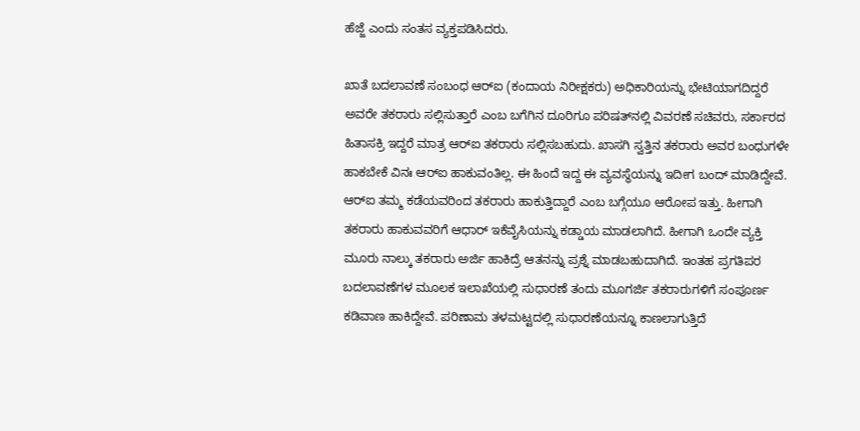ಹೆಜ್ಜೆ ಎಂದು ಸಂತಸ ವ್ಯಕ್ತಪಡಿಸಿದರು.

ಖಾತೆ ಬದಲಾವಣೆ ಸಂಬಂಧ ಆರ್‌ಐ (ಕಂದಾಯ ನಿರೀಕ್ಷಕರು) ಅಧಿಕಾರಿಯನ್ನು ಭೇಟಿಯಾಗದಿದ್ದರೆ ಅವರೇ ತಕರಾರು ಸಲ್ಲಿಸುತ್ತಾರೆ ಎಂಬ ಬಗೆಗಿನ ದೂರಿಗೂ ಪರಿಷತ್‌ನಲ್ಲಿ ವಿವರಣೆ ಸಚಿವರು, ಸರ್ಕಾರದ ಹಿತಾಸಕ್ರಿ ಇದ್ದರೆ ಮಾತ್ರ ಆರ್‌ಐ ತಕರಾರು ಸಲ್ಲಿಸಬಹುದು. ಖಾಸಗಿ ಸ್ವತ್ತಿನ ತಕರಾರು ಅವರ ಬಂಧುಗಳೇ ಹಾಕಬೇಕೆ ವಿನಃ ಆರ್‌ಐ ಹಾಕುವಂತಿಲ್ಲ. ಈ ಹಿಂದೆ ಇದ್ದ ಈ ವ್ಯವಸ್ಥೆಯನ್ನು ಇದೀಗ ಬಂದ್ ಮಾಡಿದ್ದೇವೆ. ಆರ್‌ಐ ತಮ್ಮ ಕಡೆಯವರಿಂದ ತಕರಾರು ಹಾಕುತ್ತಿದ್ದಾರೆ ಎಂಬ ಬಗ್ಗೆಯೂ ಆರೋಪ ಇತ್ತು. ಹೀಗಾಗಿ ತಕರಾರು ಹಾಕುವವರಿಗೆ ಆಧಾರ್ ಇಕೆವೈಸಿಯನ್ನು ಕಡ್ಡಾಯ ಮಾಡಲಾಗಿದೆ. ಹೀಗಾಗಿ ಒಂದೇ ವ್ಯಕ್ತಿ ಮೂರು ನಾಲ್ಕು ತಕರಾರು ಅರ್ಜಿ ಹಾಕಿದ್ರೆ ಆತನನ್ನು ಪ್ರಶ್ನೆ ಮಾಡಬಹುದಾಗಿದೆ. ಇಂತಹ ಪ್ರಗತಿಪರ ಬದಲಾವಣೆಗಳ ಮೂಲಕ ಇಲಾಖೆಯಲ್ಲಿ ಸುಧಾರಣೆ ತಂದು ಮೂಗರ್ಜಿ ತಕರಾರುಗಳಿಗೆ ಸಂಪೂರ್ಣ ಕಡಿವಾಣ ಹಾಕಿದ್ದೇವೆ. ಪರಿಣಾಮ ತಳಮಟ್ಟದಲ್ಲಿ ಸುಧಾರಣೆಯನ್ನೂ ಕಾಣಲಾಗುತ್ತಿದೆ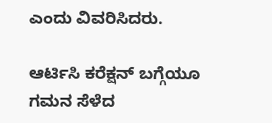ಎಂದು ವಿವರಿಸಿದರು.

ಆರ್ಟಿಸಿ ಕರೆಕ್ಷನ್ ಬಗ್ಗೆಯೂ ಗಮನ ಸೆಳೆದ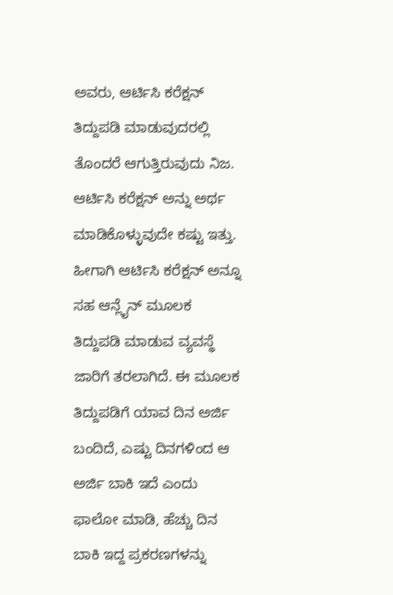ಅವರು, ಆರ್ಟಿಸಿ ಕರೆಕ್ಷನ್ ತಿದ್ದುಪಡಿ ಮಾಡುವುದರಲ್ಲಿ ತೊಂದರೆ ಆಗುತ್ತಿರುವುದು ನಿಜ. ಆರ್ಟಿಸಿ ಕರೆಕ್ಷನ್ ಅನ್ನು ಅರ್ಥ ಮಾಡಿಕೊಳ್ಳುವುದೇ ಕಷ್ಟು ಇತ್ತು. ಹೀಗಾಗಿ ಆರ್ಟಿಸಿ ಕರೆಕ್ಷನ್ ಅನ್ನೂ ಸಹ ಆನ್ಲೈನ್ ಮೂಲಕ ತಿದ್ದುಪಡಿ ಮಾಡುವ ವ್ಯವಸ್ಥೆ ಜಾರಿಗೆ ತರಲಾಗಿದೆ. ಈ ಮೂಲಕ ತಿದ್ದುಪಡಿಗೆ ಯಾವ ದಿನ ಅರ್ಜಿ ಬಂದಿದೆ, ಎಷ್ಟು ದಿನಗಳಿಂದ ಆ ಅರ್ಜಿ ಬಾಕಿ ಇದೆ ಎಂದು ಫಾಲೋ ಮಾಡಿ, ಹೆಚ್ಚು ದಿನ ಬಾಕಿ ಇದ್ದ ಪ್ರಕರಣಗಳನ್ನು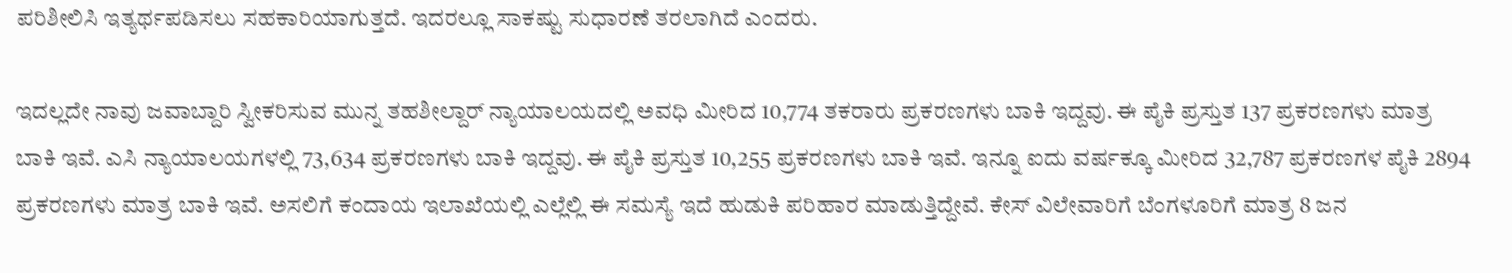ಪರಿಶೀಲಿಸಿ ಇತ್ಯರ್ಥಪಡಿಸಲು ಸಹಕಾರಿಯಾಗುತ್ತದೆ. ಇದರಲ್ಲೂ ಸಾಕಷ್ಟು ಸುಧಾರಣೆ ತರಲಾಗಿದೆ ಎಂದರು.

ಇದಲ್ಲದೇ ನಾವು ಜವಾಬ್ದಾರಿ ಸ್ವೀಕರಿಸುವ ಮುನ್ನ ತಹಶೀಲ್ದಾರ್ ನ್ಯಾಯಾಲಯದಲ್ಲಿ ಅವಧಿ ಮೀರಿದ 10,774 ತಕರಾರು ಪ್ರಕರಣಗಳು ಬಾಕಿ ಇದ್ದವು. ಈ ಪೈಕಿ ಪ್ರಸ್ತುತ 137 ಪ್ರಕರಣಗಳು ಮಾತ್ರ ಬಾಕಿ ಇವೆ. ಎಸಿ ನ್ಯಾಯಾಲಯಗಳಲ್ಲಿ 73,634 ಪ್ರಕರಣಗಳು ಬಾಕಿ ಇದ್ದವು. ಈ ಪೈಕಿ ಪ್ರಸ್ತುತ 10,255 ಪ್ರಕರಣಗಳು ಬಾಕಿ ಇವೆ. ಇನ್ನೂ ಐದು ವರ್ಷಕ್ಕೂ ಮೀರಿದ 32,787 ಪ್ರಕರಣಗಳ ಪೈಕಿ 2894 ಪ್ರಕರಣಗಳು ಮಾತ್ರ ಬಾಕಿ ಇವೆ. ಅಸಲಿಗೆ ಕಂದಾಯ ಇಲಾಖೆಯಲ್ಲಿ ಎಲ್ಲೆಲ್ಲಿ ಈ ಸಮಸ್ಯೆ ಇದೆ ಹುಡುಕಿ ಪರಿಹಾರ ಮಾಡುತ್ತಿದ್ದೇವೆ. ಕೇಸ್ ವಿಲೇವಾರಿಗೆ ಬೆಂಗಳೂರಿಗೆ ಮಾತ್ರ 8 ಜನ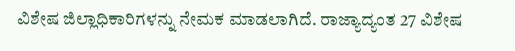ವಿಶೇಷ ಜಿಲ್ಲಾಧಿಕಾರಿಗಳನ್ನು ನೇಮಕ ಮಾಡಲಾಗಿದೆ. ರಾಜ್ಯಾದ್ಯಂತ 27 ವಿಶೇಷ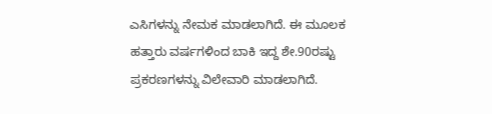ಎಸಿಗಳನ್ನು ನೇಮಕ ಮಾಡಲಾಗಿದೆ. ಈ ಮೂಲಕ ಹತ್ತಾರು ವರ್ಷಗಳಿಂದ ಬಾಕಿ ಇದ್ದ ಶೇ.90ರಷ್ಟು ಪ್ರಕರಣಗಳನ್ನು ವಿಲೇವಾರಿ ಮಾಡಲಾಗಿದೆ.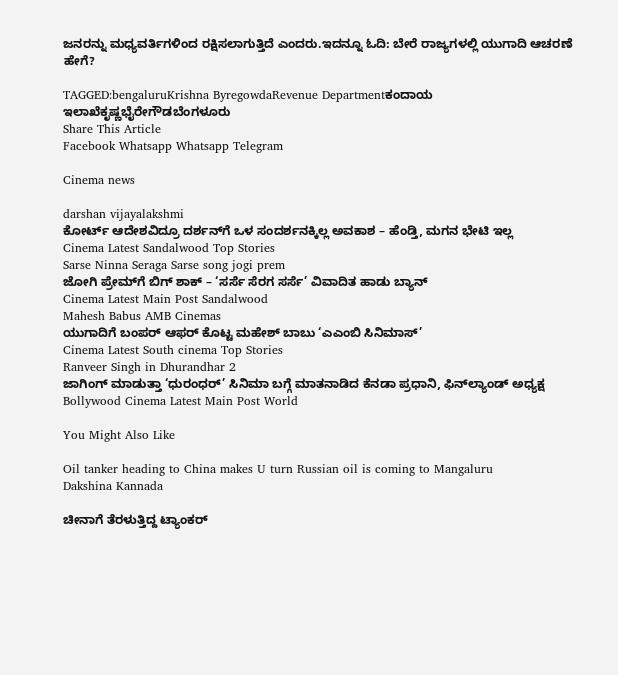ಜನರನ್ನು ಮಧ್ಯವರ್ತಿಗಳಿಂದ ರಕ್ಷಿಸಲಾಗುತ್ತಿದೆ ಎಂದರು.ಇದನ್ನೂ ಓದಿ: ಬೇರೆ ರಾಜ್ಯಗಳಲ್ಲಿ ಯುಗಾದಿ ಆಚರಣೆ ಹೇಗೆ?

TAGGED:bengaluruKrishna ByregowdaRevenue Departmentಕಂದಾಯ ಇಲಾಖೆಕೃಷ್ಣಭೈರೇಗೌಡಬೆಂಗಳೂರು
Share This Article
Facebook Whatsapp Whatsapp Telegram

Cinema news

darshan vijayalakshmi
ಕೋರ್ಟ್ ಆದೇಶವಿದ್ರೂ ದರ್ಶನ್‌ಗೆ ಒಳ ಸಂದರ್ಶನಕ್ಕಿಲ್ಲ ಅವಕಾಶ – ಹೆಂಡ್ತಿ, ಮಗನ ಭೇಟಿ ಇಲ್ಲ
Cinema Latest Sandalwood Top Stories
Sarse Ninna Seraga Sarse song jogi prem
ಜೋಗಿ ಪ್ರೇಮ್‌ಗೆ ಬಿಗ್‌ ಶಾಕ್‌ – ‘ಸರ್ಸೆ ಸೆರಗ ಸರ್ಸೆ’ ವಿವಾದಿತ ಹಾಡು ಬ್ಯಾನ್
Cinema Latest Main Post Sandalwood
Mahesh Babus AMB Cinemas
ಯುಗಾದಿಗೆ ಬಂಪರ್ ಆಫರ್ ಕೊಟ್ಟ ಮಹೇಶ್ ಬಾಬು ‘ಎಎಂಬಿ ಸಿನಿಮಾಸ್’
Cinema Latest South cinema Top Stories
Ranveer Singh in Dhurandhar 2
ಜಾಗಿಂಗ್‌ ಮಾಡುತ್ತಾ ‘ಧುರಂಧರ್’ ಸಿನಿಮಾ ಬಗ್ಗೆ ಮಾತನಾಡಿದ ಕೆನಡಾ ಪ್ರಧಾನಿ, ಫಿನ್‌ಲ್ಯಾಂಡ್‌ ಅಧ್ಯಕ್ಷ
Bollywood Cinema Latest Main Post World

You Might Also Like

Oil tanker heading to China makes U turn Russian oil is coming to Mangaluru
Dakshina Kannada

ಚೀನಾಗೆ ತೆರಳುತ್ತಿದ್ದ ಟ್ಯಾಂಕರ್‌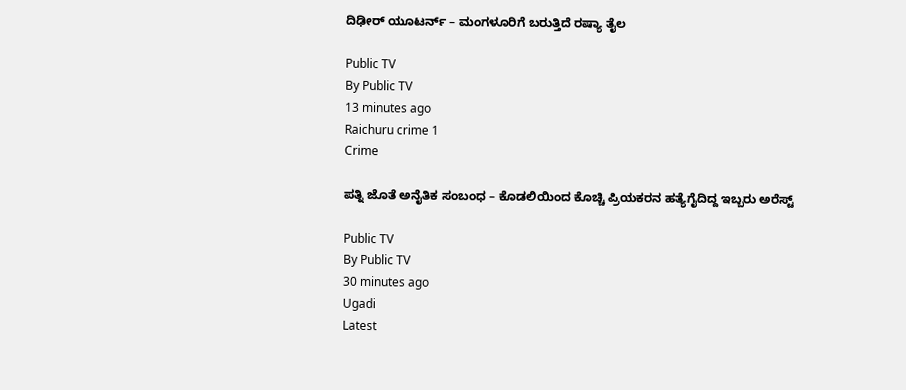ದಿಢೀರ್‌ ಯೂಟರ್ನ್‌ – ಮಂಗಳೂರಿಗೆ ಬರುತ್ತಿದೆ ರಷ್ಯಾ ತೈಲ

Public TV
By Public TV
13 minutes ago
Raichuru crime 1
Crime

ಪತ್ನಿ ಜೊತೆ ಅನೈತಿಕ ಸಂಬಂಧ – ಕೊಡಲಿಯಿಂದ ಕೊಚ್ಚಿ ಪ್ರಿಯಕರನ ಹತ್ಯೆಗೈದಿದ್ದ ಇಬ್ಬರು ಅರೆಸ್ಟ್

Public TV
By Public TV
30 minutes ago
Ugadi
Latest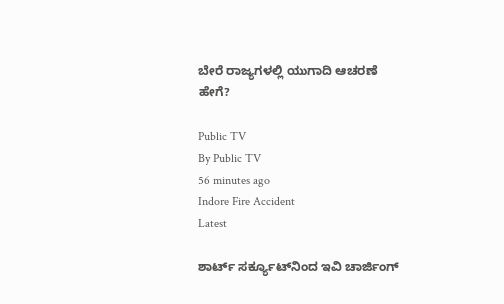ಬೇರೆ ರಾಜ್ಯಗಳಲ್ಲಿ ಯುಗಾದಿ ಆಚರಣೆ ಹೇಗೆ?

Public TV
By Public TV
56 minutes ago
Indore Fire Accident
Latest

ಶಾರ್ಟ್ ಸರ್ಕ್ಯೂಟ್‌ನಿಂದ ಇವಿ ಚಾರ್ಜಿಂಗ್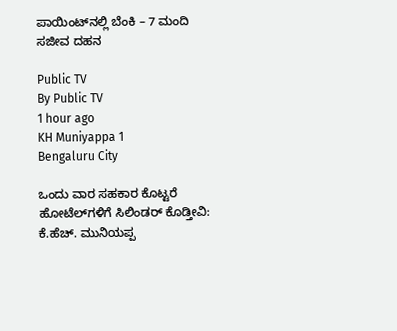ಪಾಯಿಂಟ್‌ನಲ್ಲಿ ಬೆಂಕಿ – 7 ಮಂದಿ ಸಜೀವ ದಹನ

Public TV
By Public TV
1 hour ago
KH Muniyappa 1
Bengaluru City

ಒಂದು ವಾರ ಸಹಕಾರ ಕೊಟ್ಟರೆ ಹೋಟೆಲ್‌ಗಳಿಗೆ ಸಿಲಿಂಡರ್ ಕೊಡ್ತೀವಿ: ಕೆ.ಹೆಚ್. ಮುನಿಯಪ್ಪ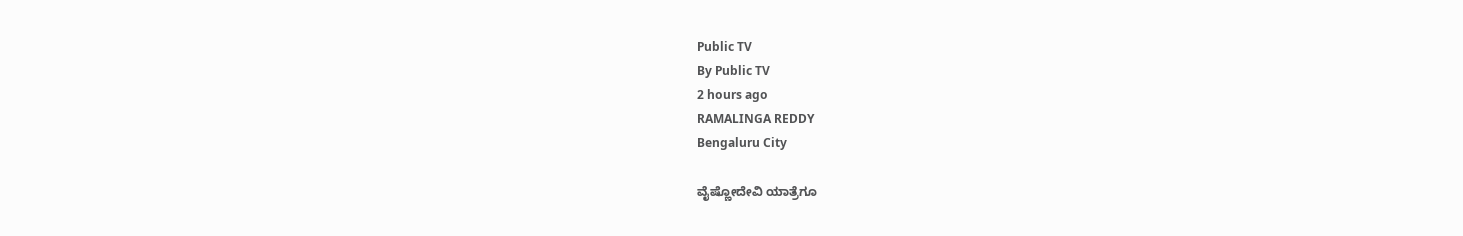Public TV
By Public TV
2 hours ago
RAMALINGA REDDY
Bengaluru City

ವೈಷ್ಣೋದೇವಿ ಯಾತ್ರೆಗೂ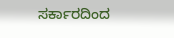ಸರ್ಕಾರದಿಂದ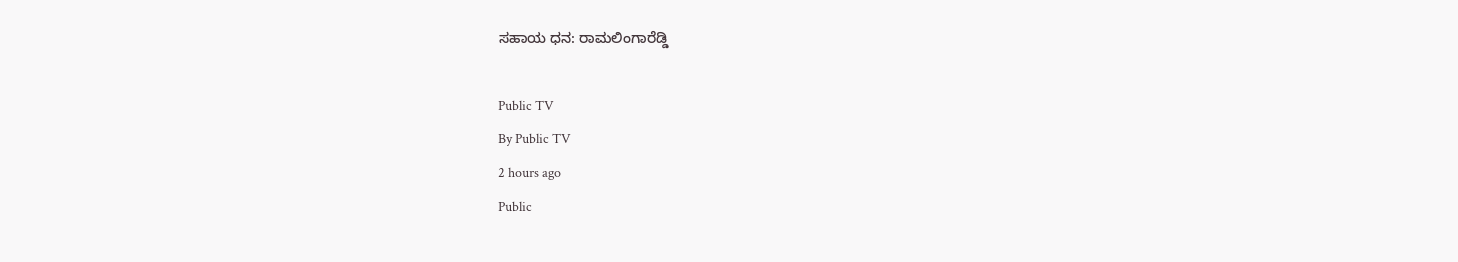ಸಹಾಯ ಧನ: ರಾಮಲಿಂಗಾರೆಡ್ಡಿ

Public TV
By Public TV
2 hours ago
Public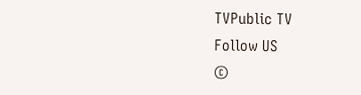TVPublic TV
Follow US
©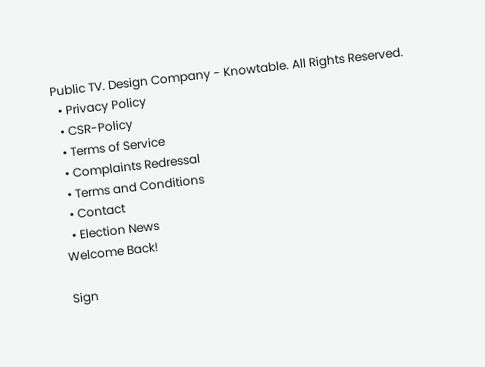Public TV. Design Company - Knowtable. All Rights Reserved.
  • Privacy Policy
  • CSR-Policy
  • Terms of Service
  • Complaints Redressal
  • Terms and Conditions
  • Contact
  • Election News
Welcome Back!

Sign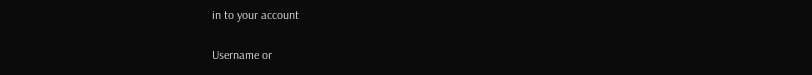in to your account

Username or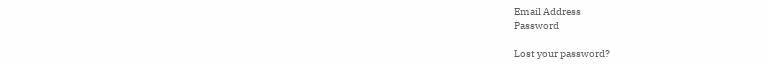Email Address
Password

Lost your password?